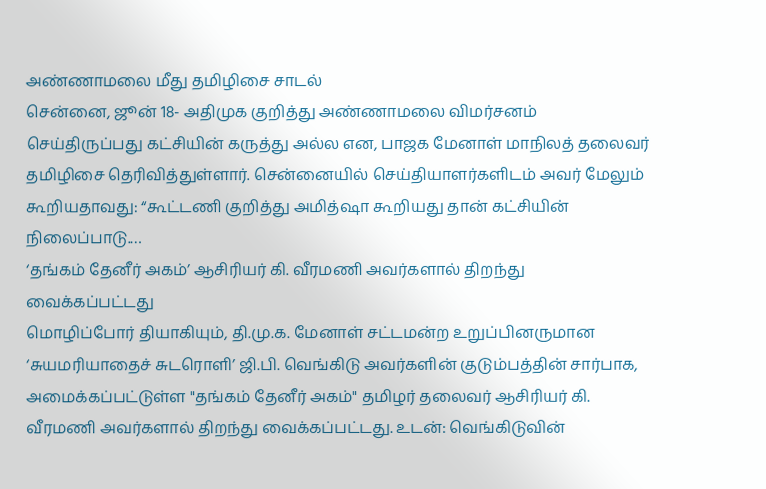அண்ணாமலை மீது தமிழிசை சாடல்
சென்னை, ஜூன் 18- அதிமுக குறித்து அண்ணாமலை விமர்சனம் செய்திருப்பது கட்சியின் கருத்து அல்ல என, பாஜக மேனாள் மாநிலத் தலைவர் தமிழிசை தெரிவித்துள்ளார். சென்னையில் செய்தியாளர்களிடம் அவர் மேலும் கூறியதாவது: “கூட்டணி குறித்து அமித்ஷா கூறியது தான் கட்சியின் நிலைப்பாடு.…
‘தங்கம் தேனீர் அகம்’ ஆசிரியர் கி. வீரமணி அவர்களால் திறந்து வைக்கப்பட்டது
மொழிப்போர் தியாகியும், தி.மு.க. மேனாள் சட்டமன்ற உறுப்பினருமான ‘சுயமரியாதைச் சுடரொளி’ ஜி.பி. வெங்கிடு அவர்களின் குடும்பத்தின் சார்பாக, அமைக்கப்பட்டுள்ள "தங்கம் தேனீர் அகம்" தமிழர் தலைவர் ஆசிரியர் கி. வீரமணி அவர்களால் திறந்து வைக்கப்பட்டது. உடன்: வெங்கிடுவின்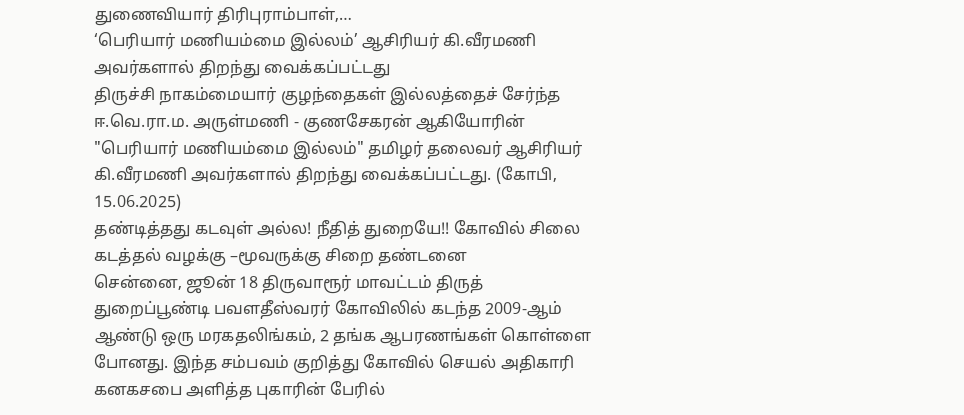துணைவியார் திரிபுராம்பாள்,…
‘பெரியார் மணியம்மை இல்லம்’ ஆசிரியர் கி.வீரமணி அவர்களால் திறந்து வைக்கப்பட்டது
திருச்சி நாகம்மையார் குழந்தைகள் இல்லத்தைச் சேர்ந்த ஈ.வெ.ரா.ம. அருள்மணி - குணசேகரன் ஆகியோரின் "பெரியார் மணியம்மை இல்லம்" தமிழர் தலைவர் ஆசிரியர் கி.வீரமணி அவர்களால் திறந்து வைக்கப்பட்டது. (கோபி, 15.06.2025)
தண்டித்தது கடவுள் அல்ல! நீதித் துறையே!! கோவில் சிலை கடத்தல் வழக்கு –மூவருக்கு சிறை தண்டனை
சென்னை, ஜூன் 18 திருவாரூர் மாவட்டம் திருத் துறைப்பூண்டி பவளதீஸ்வரர் கோவிலில் கடந்த 2009-ஆம் ஆண்டு ஒரு மரகதலிங்கம், 2 தங்க ஆபரணங்கள் கொள்ளை போனது. இந்த சம்பவம் குறித்து கோவில் செயல் அதிகாரி கனகசபை அளித்த புகாரின் பேரில்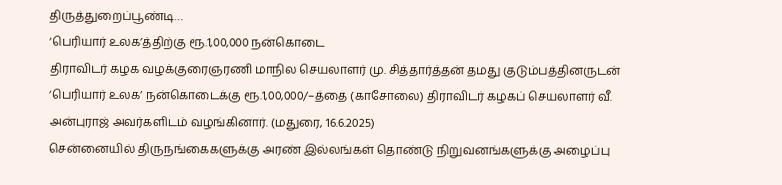திருத்துறைப்பூண்டி…
‘பெரியார் உலக’த்திற்கு ரூ.1,00,000 நன்கொடை
திராவிடர் கழக வழக்குரைஞரணி மாநில செயலாளர் மு. சித்தார்த்தன் தமது குடும்பத்தினருடன் ‘பெரியார் உலக’ நன்கொடைக்கு ரூ.1,00,000/–த்தை (காசோலை) திராவிடர் கழகப் செயலாளர் வீ. அன்புராஜ் அவர்களிடம் வழங்கினார். (மதுரை, 16.6.2025)
சென்னையில் திருநங்கைகளுக்கு அரண் இல்லங்கள் தொண்டு நிறுவனங்களுக்கு அழைப்பு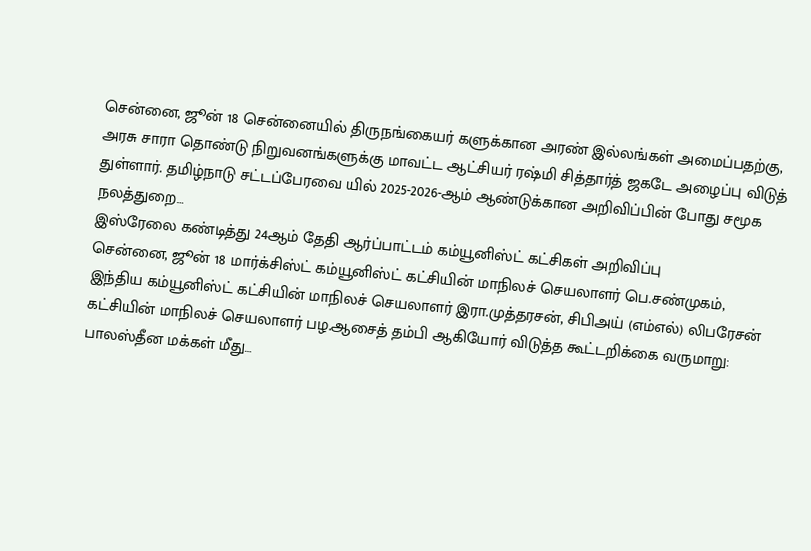சென்னை, ஜூன் 18 சென்னையில் திருநங்கையர் களுக்கான அரண் இல்லங்கள் அமைப்பதற்கு, அரசு சாரா தொண்டு நிறுவனங்களுக்கு மாவட்ட ஆட்சியர் ரஷ்மி சித்தார்த் ஜகடே அழைப்பு விடுத் துள்ளார். தமிழ்நாடு சட்டப்பேரவை யில் 2025-2026-ஆம் ஆண்டுக்கான அறிவிப்பின் போது சமூக நலத்துறை…
இஸ்ரேலை கண்டித்து 24ஆம் தேதி ஆர்ப்பாட்டம் கம்யூனிஸ்ட் கட்சிகள் அறிவிப்பு
சென்னை, ஜூன் 18 மார்க்சிஸ்ட் கம்யூனிஸ்ட் கட்சியின் மாநிலச் செயலாளர் பெ.சண்முகம், இந்திய கம்யூனிஸ்ட் கட்சியின் மாநிலச் செயலாளர் இரா.முத்தரசன், சிபிஅய் (எம்எல்) லிபரேசன் கட்சியின் மாநிலச் செயலாளர் பழ.ஆசைத் தம்பி ஆகியோர் விடுத்த கூட்டறிக்கை வருமாறு: பாலஸ்தீன மக்கள் மீது…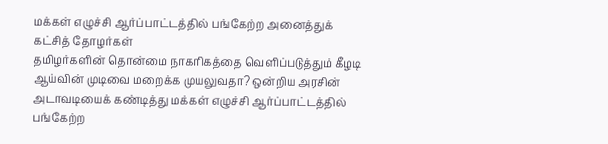மக்கள் எழுச்சி ஆர்ப்பாட்டத்தில் பங்கேற்ற அனைத்துக் கட்சித் தோழர்கள்
தமிழர்களின் தொன்மை நாகரிகத்தை வெளிப்படுத்தும் கீழடி ஆய்வின் முடிவை மறைக்க முயலுவதா? ஒன்றிய அரசின் அடாவடியைக் கண்டித்து மக்கள் எழுச்சி ஆர்ப்பாட்டத்தில் பங்கேற்ற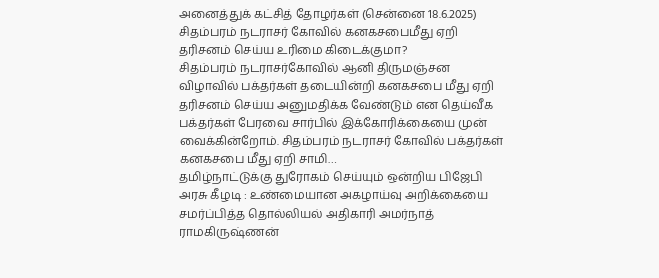அனைத்துக் கட்சித் தோழர்கள் (சென்னை 18.6.2025)
சிதம்பரம் நடராசர் கோவில் கனகசபைமீது ஏறி தரிசனம் செய்ய உரிமை கிடைக்குமா?
சிதம்பரம் நடராசர்கோவில் ஆனி திருமஞ்சன விழாவில் பக்தர்கள் தடையின்றி கனகசபை மீது ஏறி தரிசனம் செய்ய அனுமதிக்க வேண்டும் என தெய்வீக பக்தர்கள் பேரவை சார்பில் இக்கோரிக்கையை முன் வைக்கின்றோம். சிதம்பரம் நடராசர் கோவில் பக்தர்கள் கனகசபை மீது ஏறி சாமி…
தமிழ்நாட்டுக்கு துரோகம் செய்யும் ஒன்றிய பிஜேபி அரசு கீழடி : உண்மையான அகழாய்வு அறிக்கையை சமர்ப்பித்த தொல்லியல் அதிகாரி அமர்நாத் ராமகிருஷ்ணன்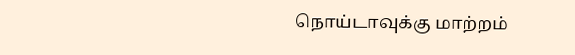நொய்டாவுக்கு மாற்றம்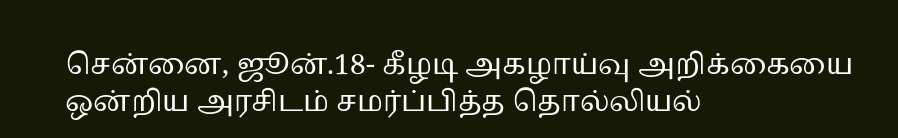சென்னை, ஜூன்.18- கீழடி அகழாய்வு அறிக்கையை ஒன்றிய அரசிடம் சமர்ப்பித்த தொல்லியல்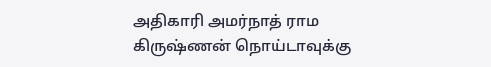அதிகாரி அமர்நாத் ராம கிருஷ்ணன் நொய்டாவுக்கு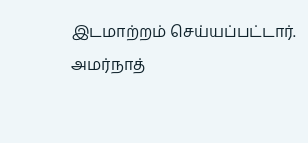இடமாற்றம் செய்யப்பட்டார். அமர்நாத்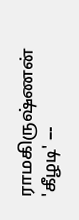ராமகிருஷ்ணன் 'கீழடி' –-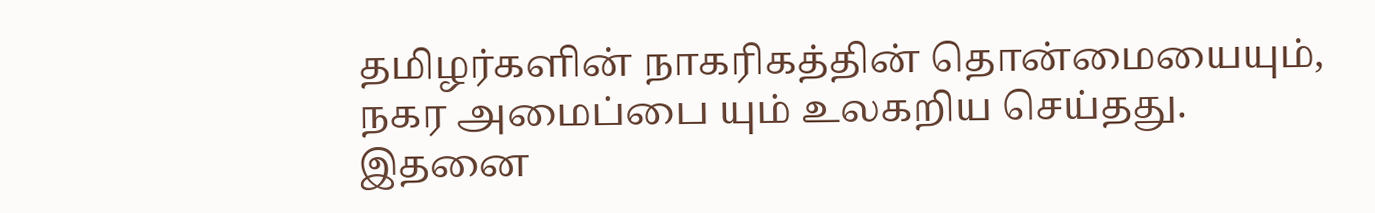தமிழர்களின் நாகரிகத்தின் தொன்மையையும், நகர அமைப்பை யும் உலகறிய செய்தது. இதனை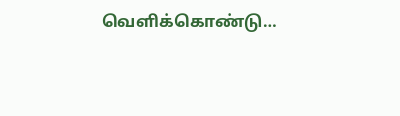வெளிக்கொண்டு…